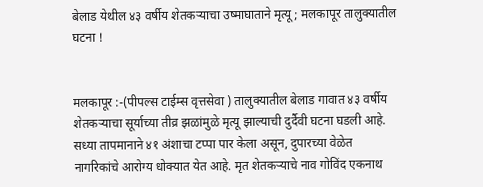बेलाड येथील ४३ वर्षीय शेतकऱ्याचा उष्माघाताने मृत्यू; मलकापूर तालुक्यातील घटना !


मलकापूर :-(पीपल्स टाईम्स वृत्तसेवा ) तालुक्यातील बेलाड गावात ४३ वर्षीय शेतकऱ्याचा सूर्याच्या तीव्र झळांमुळे मृत्यू झाल्याची दुर्दैवी घटना घडली आहे. सध्या तापमानाने ४१ अंशाचा टप्पा पार केला असून, दुपारच्या वेळेत नागरिकांचे आरोग्य धोक्यात येत आहे. मृत शेतकऱ्याचे नाव गोविंद एकनाथ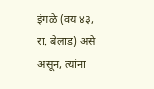इंगळे (वय ४३, रा. बेलाड) असे असून, त्यांना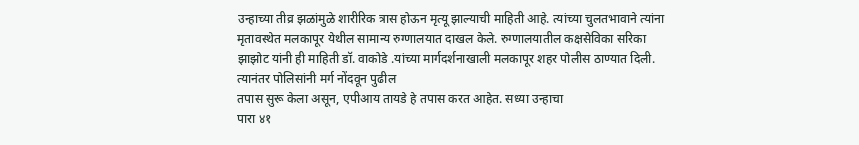उन्हाच्या तीव्र झळांमुळे शारीरिक त्रास होऊन मृत्यू झाल्याची माहिती आहे. त्यांच्या चुलतभावाने त्यांना मृतावस्थेत मलकापूर येथील सामान्य रुग्णालयात दाखल केले. रुग्णालयातील कक्षसेविका सरिका झाझोट यांनी ही माहिती डॉ. वाकोडे .यांच्या मार्गदर्शनाखाली मलकापूर शहर पोलीस ठाण्यात दिली. त्यानंतर पोलिसांनी मर्ग नोंदवून पुढील
तपास सुरू केला असून, एपीआय तायडे हे तपास करत आहेत. सध्या उन्हाचा
पारा ४१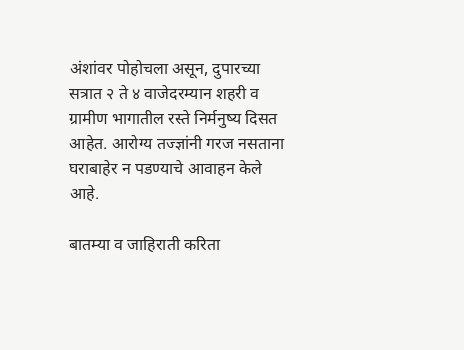अंशांवर पोहोचला असून, दुपारच्या सत्रात २ ते ४ वाजेदरम्यान शहरी व ग्रामीण भागातील रस्ते निर्मनुष्य दिसत आहेत. आरोग्य तज्ज्ञांनी गरज नसताना घराबाहेर न पडण्याचे आवाहन केले आहे.

बातम्या व जाहिराती करिता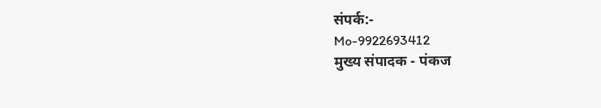संपर्क:-
Mo-9922693412
मुख्य संपादक - पंकज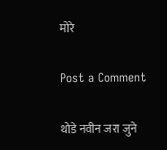मोरे

Post a Comment

थोडे नवीन जरा जुने